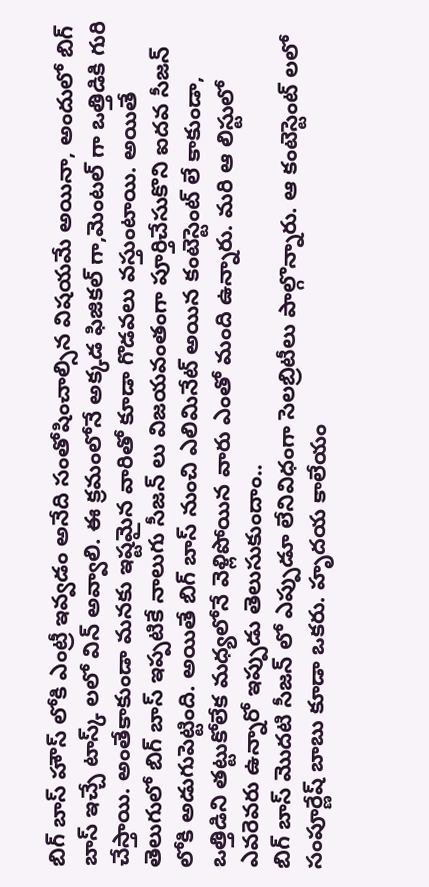బిగ్ బాస్ హౌస్ లోకి ఎంట్రీ ఇవ్వడం అనేది సంతోషించాల్సిన విషయమే అయినా, అందులో బిగ్ బాస్ ఇచ్చే టాస్క్ లలో విన్ అవ్వాలి. ఈ క్రమంలోనే అక్కడ ఫిజికల్ గా,మెంటల్ గా ఒత్తిడికి గురి చేస్తాయి. అంతేకాకుండా మనకు ఇష్టమైన వారితో కూడా గొడవలు వస్తుంటాయి. అయితే తెలుగులో బిగ్ బాస్ ఇప్పటికే నాలుగు సీజన్ లు విజయవంతంగా పూర్తిచేసుకొని ఐదవ సీజన్ లోకి అడుగుపెట్టింది. అయితే బిగ్ బాస్ నుంచి ఎలిమినేట్ అయిన కంటెస్టెంట్ లే కాకుండా, ఒత్తిడిని తట్టుకోలేక మధ్యలోనే వెళ్లిపోయిన వారు ఎంతో మంది ఉన్నారు. మరి ఆ లిస్టులో ఎవరెవరు ఉన్నారో ఇప్పుడు తెలుసుకుందాం..
బిగ్ బాస్ మొదటి సీజన్ లో ఎప్పుడూ లేనివిధంగా సెలబ్రిటీలు పాల్గొన్నారు. ఆ కంటెస్టెంట్ లలో సంపూర్ణేష్ బాబు కూడా ఒకరు. హృదయ కాలేయం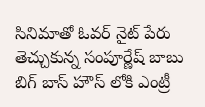సినిమాతో ఓవర్ నైట్ పేరు తెచ్చుకున్న సంపూర్ణేష్ బాబు బిగ్ బాస్ హౌస్ లోకి ఎంట్రీ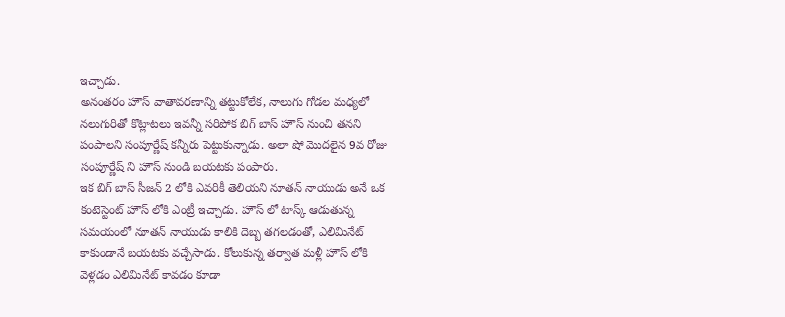ఇచ్చాడు.
అనంతరం హౌస్ వాతావరణాన్ని తట్టుకోలేక, నాలుగు గోడల మధ్యలో నలుగురితో కొట్లాటలు ఇవన్నీ సరిపోక బిగ్ బాస్ హౌస్ నుంచి తనని పంపాలని సంపూర్ణేష్ కన్నీరు పెట్టుకున్నాడు. అలా షో మొదలైన 9వ రోజు సంపూర్ణేష్ ని హౌస్ నుండి బయటకు పంపారు.
ఇక బిగ్ బాస్ సీజన్ 2 లోకి ఎవరికీ తెలియని నూతన్ నాయుడు అనే ఒక కంటెస్టెంట్ హౌస్ లోకి ఎంట్రీ ఇచ్చాడు. హౌస్ లో టాస్క్ ఆడుతున్న సమయంలో నూతన్ నాయుడు కాలికి దెబ్బ తగలడంతో, ఎలిమినేట్ కాకుండానే బయటకు వచ్చేసాడు. కోలుకున్న తర్వాత మళ్లీ హౌస్ లోకి వెళ్లడం ఎలిమినేట్ కావడం కూడా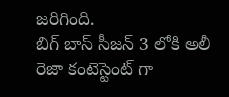జరిగింది.
బిగ్ బాస్ సీజన్ 3 లోకి అలీ రెజా కంటెస్టెంట్ గా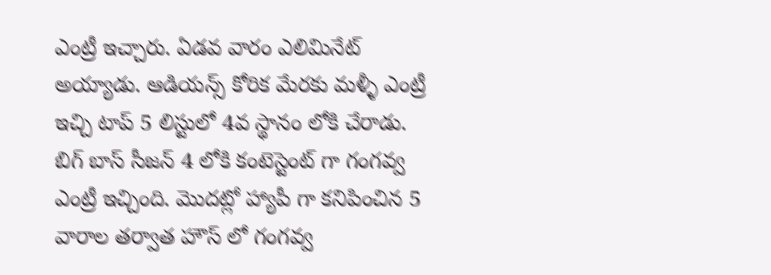ఎంట్రీ ఇచ్చారు. ఏడవ వారం ఎలిమినేట్ అయ్యాడు. ఆడియన్స్ కోరిక మేరకు మళ్ళీ ఎంట్రీ ఇచ్చి టాప్ 5 లిస్టులో 4వ స్థానం లోకి చేరాడు.
బిగ్ బాస్ సీజన్ 4 లోకి కంటెస్టెంట్ గా గంగవ్వ ఎంట్రీ ఇచ్చింది. మొదట్లో హ్యాపీ గా కనిపించిన 5 వారాల తర్వాత హౌస్ లో గంగవ్వ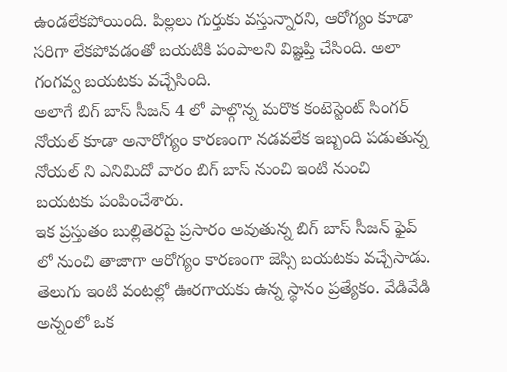ఉండలేకపోయింది. పిల్లలు గుర్తుకు వస్తున్నారని, ఆరోగ్యం కూడా సరిగా లేకపోవడంతో బయటికి పంపాలని విజ్ఞప్తి చేసింది. అలా గంగవ్వ బయటకు వచ్చేసింది.
అలాగే బిగ్ బాస్ సీజన్ 4 లో పాల్గొన్న మరొక కంటెస్టెంట్ సింగర్ నోయల్ కూడా అనారోగ్యం కారణంగా నడవలేక ఇబ్బంది పడుతున్న నోయల్ ని ఎనిమిదో వారం బిగ్ బాస్ నుంచి ఇంటి నుంచి బయటకు పంపించేశారు.
ఇక ప్రస్తుతం బుల్లితెరపై ప్రసారం అవుతున్న బిగ్ బాస్ సీజన్ ఫైవ్ లో నుంచి తాజాగా ఆరోగ్యం కారణంగా జెస్సి బయటకు వచ్చేసాడు.
తెలుగు ఇంటి వంటల్లో ఊరగాయకు ఉన్న స్థానం ప్రత్యేకం. వేడివేడి అన్నంలో ఒక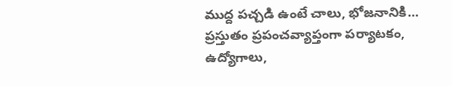ముద్ద పచ్చడి ఉంటే చాలు, భోజనానికి…
ప్రస్తుతం ప్రపంచవ్యాప్తంగా పర్యాటకం, ఉద్యోగాలు,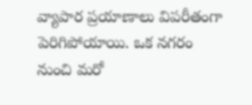వ్యాపార ప్రయాణాలు విపరీతంగా పెరిగిపోయాయి. ఒక నగరం నుంచి మరో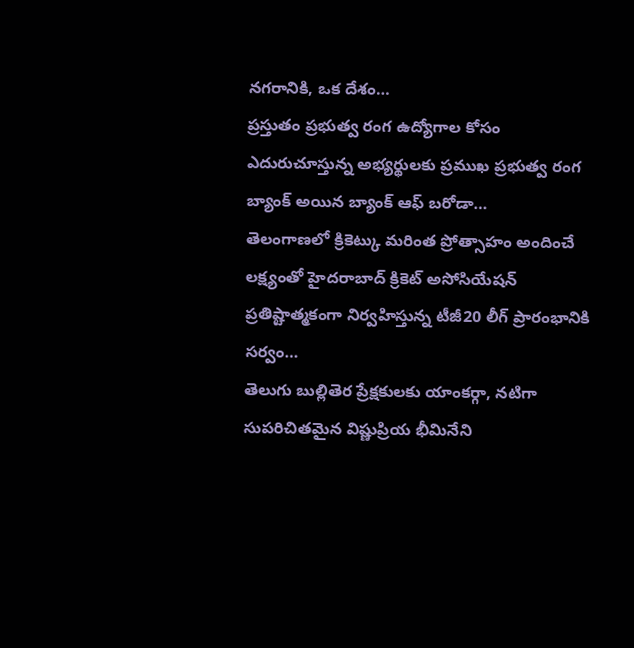నగరానికి, ఒక దేశం…
ప్రస్తుతం ప్రభుత్వ రంగ ఉద్యోగాల కోసం ఎదురుచూస్తున్న అభ్యర్థులకు ప్రముఖ ప్రభుత్వ రంగ బ్యాంక్ అయిన బ్యాంక్ ఆఫ్ బరోడా…
తెలంగాణలో క్రికెట్కు మరింత ప్రోత్సాహం అందించే లక్ష్యంతో హైదరాబాద్ క్రికెట్ అసోసియేషన్ ప్రతిష్టాత్మకంగా నిర్వహిస్తున్న టీజీ20 లీగ్ ప్రారంభానికి సర్వం…
తెలుగు బుల్లితెర ప్రేక్షకులకు యాంకర్గా, నటిగా సుపరిచితమైన విష్ణుప్రియ భీమినేని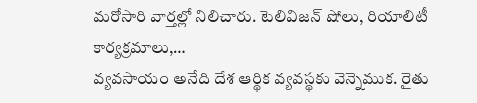మరోసారి వార్తల్లో నిలిచారు. టెలివిజన్ షోలు, రియాలిటీ కార్యక్రమాలు,…
వ్యవసాయం అనేది దేశ ఆర్థిక వ్యవస్థకు వెన్నెముక. రైతు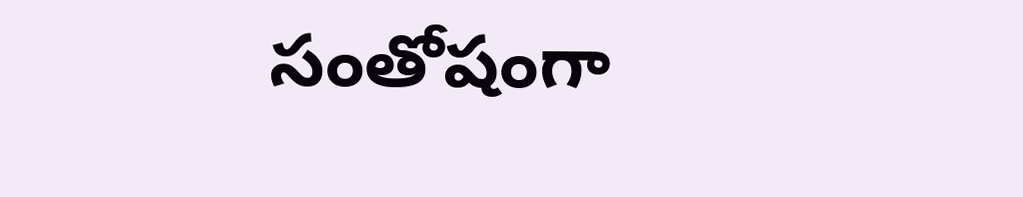సంతోషంగా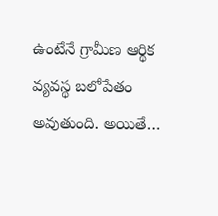ఉంటేనే గ్రామీణ ఆర్థిక వ్యవస్థ బలోపేతం అవుతుంది. అయితే…